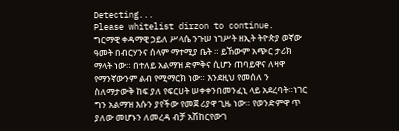Detecting...
Please whitelist dirzon to continue.
ግርማዊ ቀዳማዊ ኃይለ ሥላሴ ንጉሠ ነገሥት ዘኢት ትዮጵያ ወኛው ዓመት በብርሃንና ሰላም ማተሚያ ቤት ። ይኸውም አጭር ታሪክ ማላት ነው። በተለይ አልማዝ ድምቅና ሲሆን ጠባይዋና ለዛዋ የማንኛውንም ልብ የሚማርክ ነው። እንደዚህ የመሰለ ን ስለማታውቅ ከፍ ያለ የፍርሀት ሠቀቀንበመንፈኒ ላይ አደረባት።ነገር ግን አልማዝ እሱን ያየችው የመጀ ሪያዋ ጊዜ ነው። የወንድምዋ ጥ ያለው መሆኑን ለመረዳ ብቻ አሽከርየውገ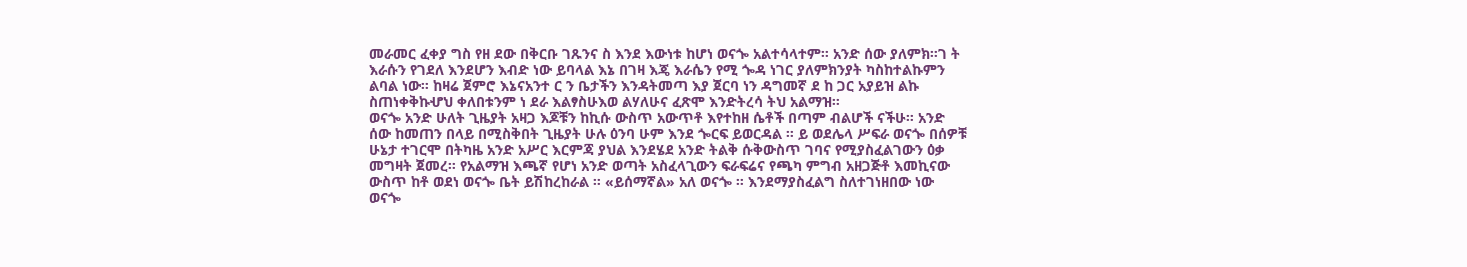መራመር ፈቀያ ግስ የዘ ደው በቅርቡ ገጹንና ስ እንደ እውነቱ ከሆነ ወናጐ አልተሳላተም። አንድ ሰው ያለምክ።ገ ት እራሱን የገደለ እንደሆን እብድ ነው ይባላል እኔ በገዛ እጄ እራሴን የሚ ጐዳ ነገር ያለምክንያት ካስከተልኩምን ልባል ነው። ከዛሬ ጀምሮ እኔናአንተ ር ን ቤታችን እንዳትመጣ እያ ጀርባ ነን ዳግመኛ ደ ከ ጋር አያይዝ ልኩ ስጠነቀቅኩሇህ ቀለበቱንም ነ ደራ እልፃስሁእወ ልሃለሁና ፈጽሞ እንድትረሳ ትህ አልማዝ።
ወናጐ አንድ ሁለት ጊዜያት አዛጋ እጆቹን ከኪሱ ውስጥ አውጥቶ እየተከዘ ሴቶች በጣም ብልሆች ናችሁ። አንድ ሰው ከመጠን በላይ በሚስቅበት ጊዜያት ሁሉ ዕንባ ሁም እንደ ጐርፍ ይወርዳል ። ይ ወደሌላ ሥፍራ ወናጐ በሰዎቹ ሁኔታ ተገርሞ በትካዜ አንድ አሥር እርምጃ ያህል እንደሄደ አንድ ትልቅ ሱቅውስጥ ገባና የሚያስፈልገውን ዕቃ መግዛት ጀመረ። የአልማዝ እጫኛ የሆነ አንድ ወጣት አስፈላጊውን ፍራፍሬና የጫካ ምግብ አዘጋጅቶ እመኪናው ውስጥ ከቶ ወደነ ወናጐ ቤት ይሽከረከራል ። «ይሰማኛል» አለ ወናጐ ። እንደማያስፈልግ ስለተገነዘበው ነው ወናጐ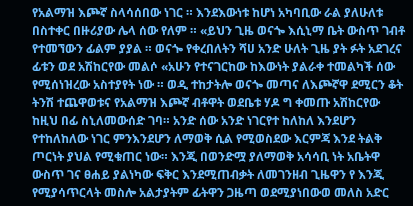የአልማዝ እጮኛ ስላሳሰበው ነገር ። እንደእውነቱ ከሆነ አካባቢው ራል ያለሁለቱ በስተቀር በዙሪያው ሌላ ሰው የለም ። «ይህን ጊዜ ወናጐ እሲኒማ ቤት ውስጥ ገብቶ የተመኘውን ፊልም ያያል ። ወናጐ የቀረበለትን ሻሀ አንድ ሁለት ጊዜ ያት ፉት አደገረና ፊቱን ወደ አሽከርየው መልሶ «አሁን የተናገርከው ከእውነት ያልራቀ ተመልካች ሰው የሚሰነዝረው አስተያየት ነው ። ወዲ ተከታትሎ ወናጐ መጣና ለእጮኛዋ ደሚርን ቆት ትንሽ ተጨዋወቱና የአልማዝ እጮኛ ብቶዋት ወደቤቱ ሃዶ ግ ቀመጡ አሽከርየው ከዚህ በፊ ስኒለመውሰድ ገባ። አንድ ሰው አንድ ነገርየተ ከለከለ እንደሆን የተከለከለው ነገር ምንእንደሆን ለማወቅ ሲል የሚወስደው እርምጃ እንደ ትልቅ ጦርነት ያህል የሚቁጠር ነው። እንጂ በወንድሟ ያለማወቅ አሳሳቢ ነት አቤትዋ ውስጥ ገና ፀሐይ ያልነካው ፍቅር እንደሚጠብቃት ለመገንዘብ ጊዜዋን የ እንጂ የሚያሳጥርላት መስሎ አልታያትም ፊትዋን ጋዜጣ ወደሚያነበውወ መለስ አድር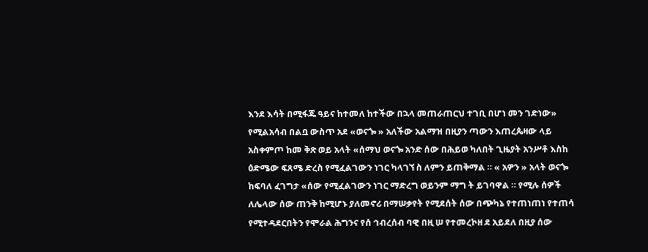እንደ እሳት በሚፋጁ ዓይና ከተመለ ከተችው በኋላ መጠራጠርህ ተገቢ በሆነ መን ገድነው» የሚልአሳብ በልቧ ውስጥ አደ «ወናጐ » አለችው አልማዝ በዚያን ጣውን እጠረጴዛው ላይ አስቀምጦ ከመ ቅጽ ወይ አላት «ሰማህ ወናጐ አንድ ሰው በሕይወ ካለበት ጊዜያት አንሥቶ እስከ ዕድሜው ፍጸሜ ድረስ የሚፈልገውን ነገር ካላገኘ ስ ለምን ይጠቅማል ። « አዎን » አላት ወናጐ ከፍባለ ፈገግታ «ሰው የሚፈልገውን ነገር ማድረግ ወይንም ማግ ት ይገባዋል ። የሚሉ ሰዎች ለሌላው ሰው ጠንቅ ከሚሆኑ ያለመኖሪ በማሠቃየት የሚደሰት ሰው በጭካኔ የተጠነጠነ የተጠሳ የሚተዳደርበትን የሞራል ሕግንና የሰ ኅብረሰብ ባዊ በዚ ሠ የተመረኮዘ ደ አይደለ በዚያ ሰው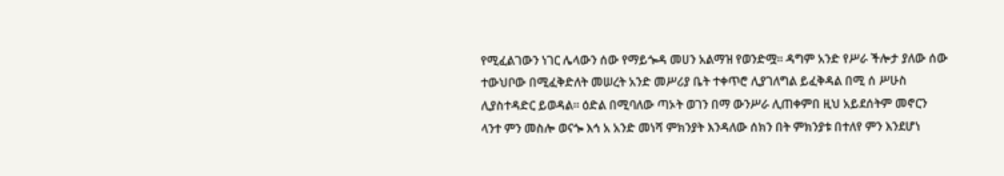የሚፈልገውን ነገር ሌላውን ሰው የማይጐዳ መሀን አልማዝ የወንድሟ። ዳግም አንድ የሥራ ችሎታ ያለው ሰው ተውህቦው በሚፈቅድለት መሠረት አንድ መሥሪያ ቤት ተቀጥሮ ሊያገለግል ይፈቅዳል በሚ ሰ ሥሁስ ሊያስተዳድር ይወዳል። ዕድል በሚባለው ጣኦት ወገን በማ ውንሥራ ሊጠቀምበ ዚህ አይደሰትም መኖርን ላንተ ምን መስሎ ወናጐ እኅ አ አንድ መነሻ ምክንያት እንዳለው ሰክን በት ምክንያቱ በተለየ ምን እንደሆነ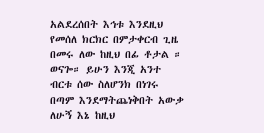አልደረሰበት እኅቱ እንደዚህ የመሰለ ክርክር በምታቀርብ ጊዜ በመሩ ለው ከዚህ በፊ ቶታል ። ወናጐ። ይሁን እንጂ አንተ ብርቱ ሰው ስለሆንክ በነገሩ በጣም እንደማትጨነቅበት አውቃ ለሁኝ እኔ ከዚህ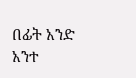በፊት አንድ አንተ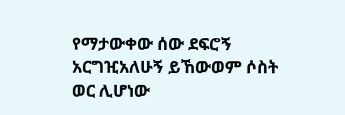የማታውቀው ሰው ደፍሮኝ አርግዢአለሁኝ ይኸውወም ሶስት ወር ሊሆነው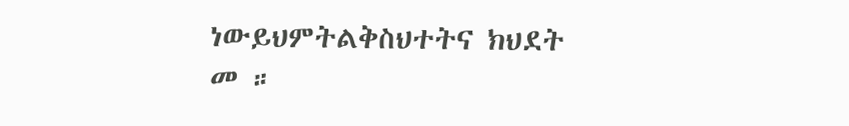ነውይህምትልቅስህተትና ክህደት መ ።